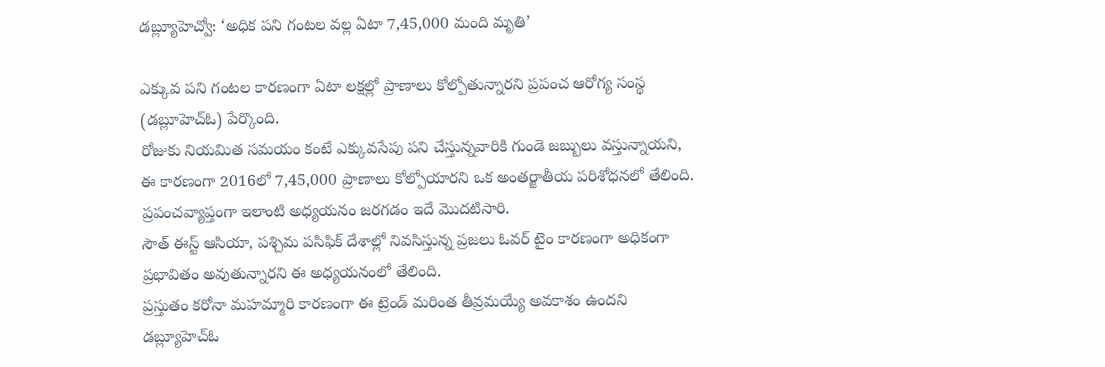డబ్ల్యూహెచ్వో: ‘అధిక పని గంటల వల్ల ఏటా 7,45,000 మంది మృతి’

ఎక్కువ పని గంటల కారణంగా ఏటా లక్షల్లో ప్రాణాలు కోల్పోతున్నారని ప్రపంచ ఆరోగ్య సంస్థ (డబ్లూహెచ్ఓ) పేర్కొంది.
రోజుకు నియమిత సమయం కంటే ఎక్కువసేపు పని చేస్తున్నవారికి గుండె జబ్బులు వస్తున్నాయని, ఈ కారణంగా 2016లో 7,45,000 ప్రాణాలు కోల్పోయారని ఒక అంతర్జాతీయ పరిశోధనలో తేలింది.
ప్రపంచవ్యాప్తంగా ఇలాంటి అధ్యయనం జరగడం ఇదే మొదటిసారి.
సౌత్ ఈస్ట్ ఆసియా, పశ్చిమ పసిఫిక్ దేశాల్లో నివసిస్తున్న ప్రజలు ఓవర్ టైం కారణంగా అధికంగా ప్రభావితం అవుతున్నారని ఈ అధ్యయనంలో తేలింది.
ప్రస్తుతం కరోనా మహమ్మారి కారణంగా ఈ ట్రెండ్ మరింత తీవ్రమయ్యే అవకాశం ఉందని డబ్ల్యూహెచ్ఓ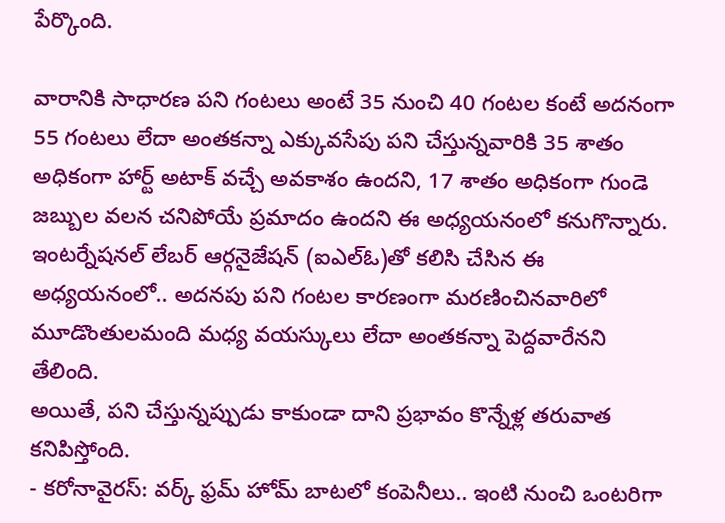పేర్కొంది.

వారానికి సాధారణ పని గంటలు అంటే 35 నుంచి 40 గంటల కంటే అదనంగా 55 గంటలు లేదా అంతకన్నా ఎక్కువసేపు పని చేస్తున్నవారికి 35 శాతం అధికంగా హార్ట్ అటాక్ వచ్చే అవకాశం ఉందని, 17 శాతం అధికంగా గుండె జబ్బుల వలన చనిపోయే ప్రమాదం ఉందని ఈ అధ్యయనంలో కనుగొన్నారు.
ఇంటర్నేషనల్ లేబర్ ఆర్గనైజేషన్ (ఐఎల్ఓ)తో కలిసి చేసిన ఈ అధ్యయనంలో.. అదనపు పని గంటల కారణంగా మరణించినవారిలో మూడొంతులమంది మధ్య వయస్కులు లేదా అంతకన్నా పెద్దవారేనని తేలింది.
అయితే, పని చేస్తున్నప్పుడు కాకుండా దాని ప్రభావం కొన్నేళ్ల తరువాత కనిపిస్తోంది.
- కరోనావైరస్: వర్క్ ఫ్రమ్ హోమ్ బాటలో కంపెనీలు.. ఇంటి నుంచి ఒంటరిగా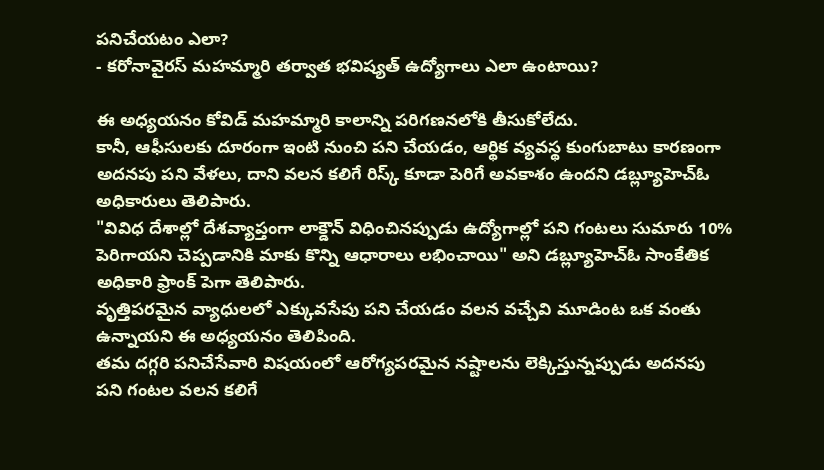పనిచేయటం ఎలా?
- కరోనావైరస్ మహమ్మారి తర్వాత భవిష్యత్ ఉద్యోగాలు ఎలా ఉంటాయి?

ఈ అధ్యయనం కోవిడ్ మహమ్మారి కాలాన్ని పరిగణనలోకి తీసుకోలేదు.
కానీ, ఆఫీసులకు దూరంగా ఇంటి నుంచి పని చేయడం, ఆర్థిక వ్యవస్థ కుంగుబాటు కారణంగా అదనపు పని వేళలు, దాని వలన కలిగే రిస్క్ కూడా పెరిగే అవకాశం ఉందని డబ్ల్యూహెచ్ఓ అధికారులు తెలిపారు.
"వివిధ దేశాల్లో దేశవ్యాప్తంగా లాక్డౌన్ విధించినప్పుడు ఉద్యోగాల్లో పని గంటలు సుమారు 10% పెరిగాయని చెప్పడానికి మాకు కొన్ని ఆధారాలు లభించాయి" అని డబ్ల్యూహెచ్ఓ సాంకేతిక అధికారి ఫ్రాంక్ పెగా తెలిపారు.
వృత్తిపరమైన వ్యాధులలో ఎక్కువసేపు పని చేయడం వలన వచ్చేవి మూడింట ఒక వంతు ఉన్నాయని ఈ అధ్యయనం తెలిపింది.
తమ దగ్గరి పనిచేసేవారి విషయంలో ఆరోగ్యపరమైన నష్టాలను లెక్కిస్తున్నప్పుడు అదనపు పని గంటల వలన కలిగే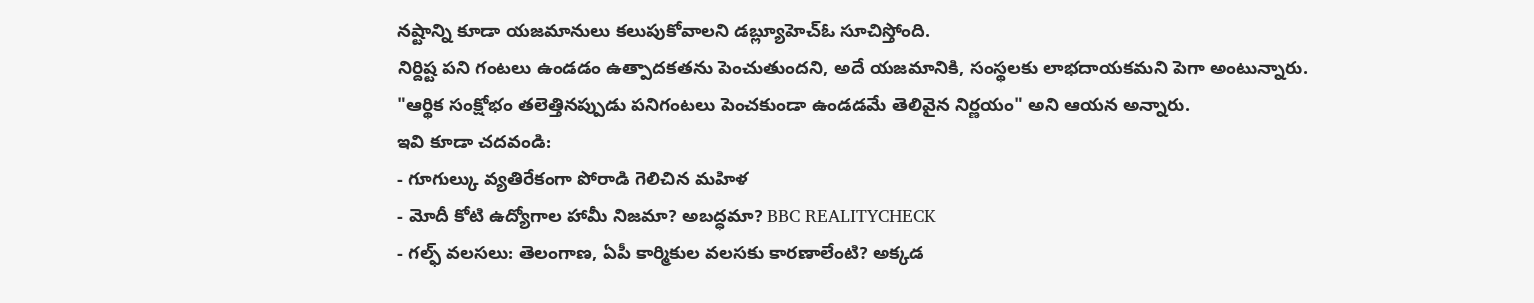నష్టాన్ని కూడా యజమానులు కలుపుకోవాలని డబ్ల్యూహెచ్ఓ సూచిస్తోంది.
నిర్దిష్ట పని గంటలు ఉండడం ఉత్పాదకతను పెంచుతుందని, అదే యజమానికి, సంస్థలకు లాభదాయకమని పెగా అంటున్నారు.
"ఆర్థిక సంక్షోభం తలెత్తినప్పుడు పనిగంటలు పెంచకుండా ఉండడమే తెలివైన నిర్ణయం" అని ఆయన అన్నారు.
ఇవి కూడా చదవండి:
- గూగుల్కు వ్యతిరేకంగా పోరాడి గెలిచిన మహిళ
- మోదీ కోటి ఉద్యోగాల హామీ నిజమా? అబద్ధమా? BBC REALITYCHECK
- గల్ఫ్ వలసలు: తెలంగాణ, ఏపీ కార్మికుల వలసకు కారణాలేంటి? అక్కడ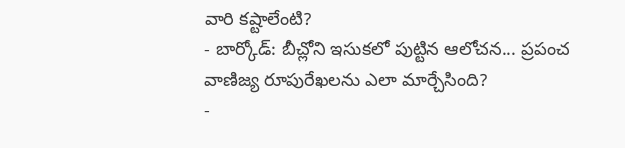వారి కష్టాలేంటి?
- బార్కోడ్: బీచ్లోని ఇసుకలో పుట్టిన ఆలోచన... ప్రపంచ వాణిజ్య రూపురేఖలను ఎలా మార్చేసింది?
-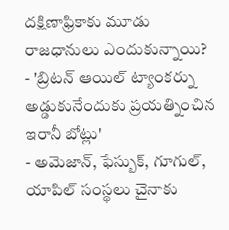దక్షిణాఫ్రికాకు మూడు రాజధానులు ఎందుకున్నాయి?
- 'బ్రిటన్ ఆయిల్ ట్యాంకర్ను అడ్డుకునేందుకు ప్రయత్నించిన ఇరానీ బోట్లు'
- అమెజాన్, ఫేస్బుక్, గూగుల్, యాపిల్ సంస్థలు చైనాకు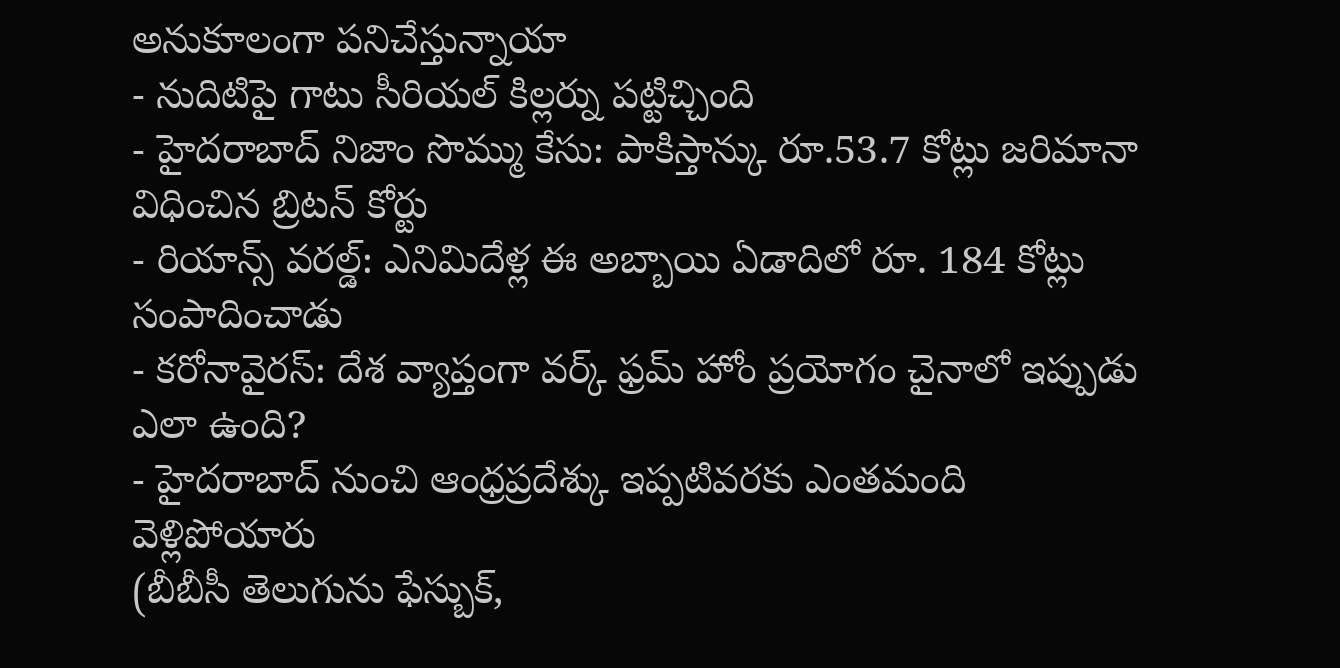అనుకూలంగా పనిచేస్తున్నాయా
- నుదిటిపై గాటు సీరియల్ కిల్లర్ను పట్టిచ్చింది
- హైదరాబాద్ నిజాం సొమ్ము కేసు: పాకిస్తాన్కు రూ.53.7 కోట్లు జరిమానా విధించిన బ్రిటన్ కోర్టు
- రియాన్స్ వరల్డ్: ఎనిమిదేళ్ల ఈ అబ్బాయి ఏడాదిలో రూ. 184 కోట్లు సంపాదించాడు
- కరోనావైరస్: దేశ వ్యాప్తంగా వర్క్ ఫ్రమ్ హోం ప్రయోగం చైనాలో ఇప్పుడు ఎలా ఉంది?
- హైదరాబాద్ నుంచి ఆంధ్రప్రదేశ్కు ఇప్పటివరకు ఎంతమంది వెళ్లిపోయారు
(బీబీసీ తెలుగును ఫేస్బుక్,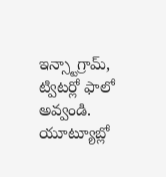ఇన్స్టాగ్రామ్, ట్విటర్లో ఫాలో అవ్వండి. యూట్యూబ్లో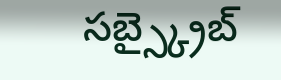సబ్స్క్రైబ్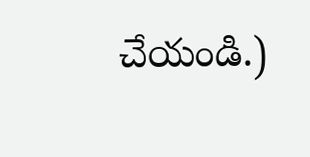చేయండి.)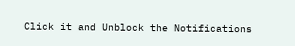Click it and Unblock the Notifications